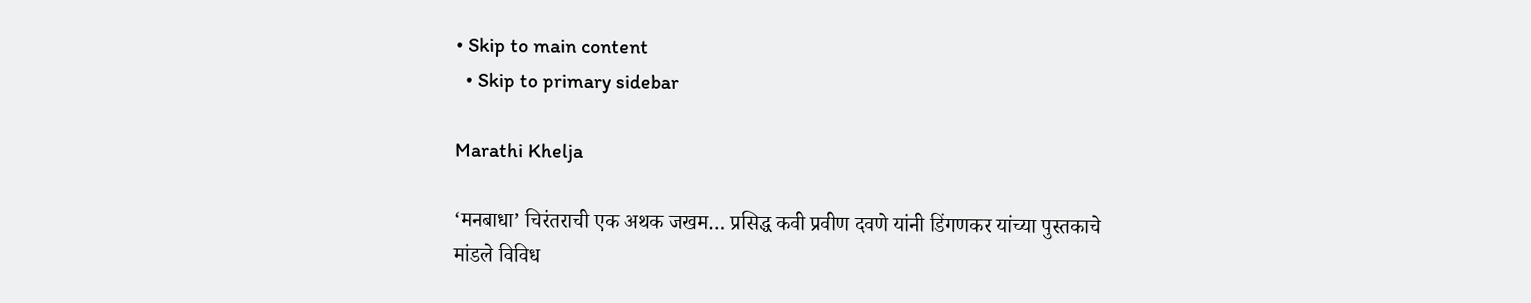• Skip to main content
  • Skip to primary sidebar

Marathi Khelja

‘मनबाधा’ चिरंतराची एक अथक जखम… प्रसिद्ध कवी प्रवीण दवणे यांनी डिंगणकर यांच्या पुस्तकाचे मांडले विविध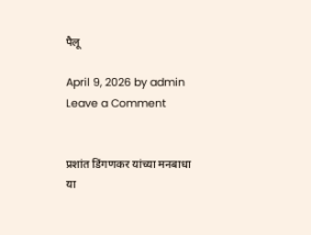पैलू

April 9, 2026 by admin Leave a Comment


प्रशांत डिंगणकर यांच्या मनबाधा या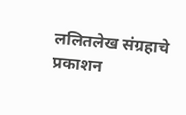ललितलेख संग्रहाचे प्रकाशन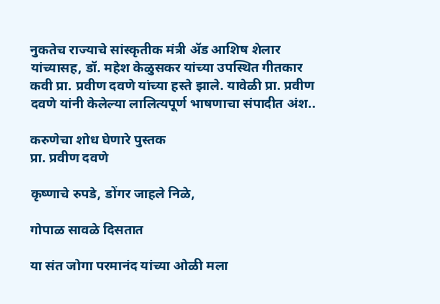नुकतेच राज्याचे सांस्कृतीक मंत्री ॲड आशिष शेलार यांच्यासह, डॉ. महेश केळुसकर यांच्या उपस्थित गीतकार कवी प्रा. प्रवीण दवणे यांच्या हस्ते झाले. यावेळी प्रा. प्रवीण दवणे यांनी केलेल्या लालित्यपूर्ण भाषणाचा संपादीत अंश..

करुणेचा शोध घेणारे पुस्तक
प्रा. प्रवीण दवणे

कृष्णाचे रुपडे, डोंगर जाहले निळे,

गोपाळ सावळे दिसतात

या संत जोगा परमानंद यांच्या ओळी मला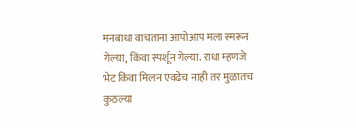मनबाधा वाचताना आपोआप मला स्मरून गेल्या, किंवा स्पर्शून गेल्या. राधा म्‍हणजे भेट किंवा मिलन एवढेच नाही तर मुळातच कुठल्या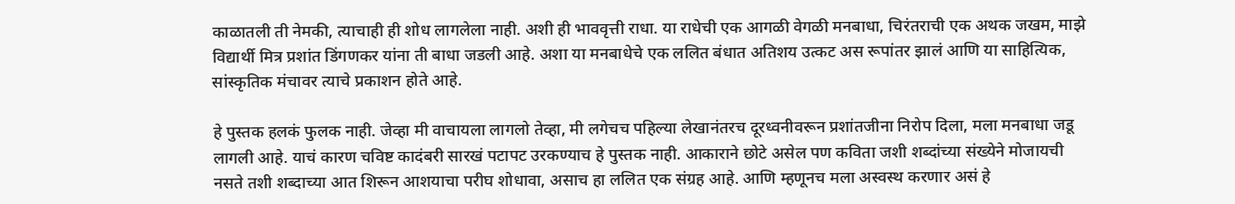काळातली ती नेमकी, त्याचाही ही शोध लागलेला नाही. अशी ही भाववृत्ती राधा. या राधेची एक आगळी वेगळी मनबाधा, चिरंतराची एक अथक जखम, माझे विद्यार्थी मित्र प्रशांत डिंगणकर यांना ती बाधा जडली आहे. अशा या मनबाधेचे एक ललित बंधात अतिशय उत्कट अस रूपांतर झालं आणि या साहित्यिक, सांस्कृतिक मंचावर त्याचे प्रकाशन होते आहे.

हे पुस्तक हलकं फुलक नाही. जेव्हा मी वाचायला लागलो तेव्हा, मी लगेचच पहिल्या लेखानंतरच दूरध्वनीवरून प्रशांतजीना निरोप दिला, मला मनबाधा जडू लागली आहे. याचं कारण चविष्ट कादंबरी सारखं पटापट उरकण्याच हे पुस्तक नाही. आकाराने छोटे असेल पण कविता जशी शब्दांच्या संख्येने मोजायची नसते तशी शब्दाच्या आत शिरून आशयाचा परीघ शोधावा, असाच हा ललित एक संग्रह आहे. आणि म्हणूनच मला अस्वस्थ करणार असं हे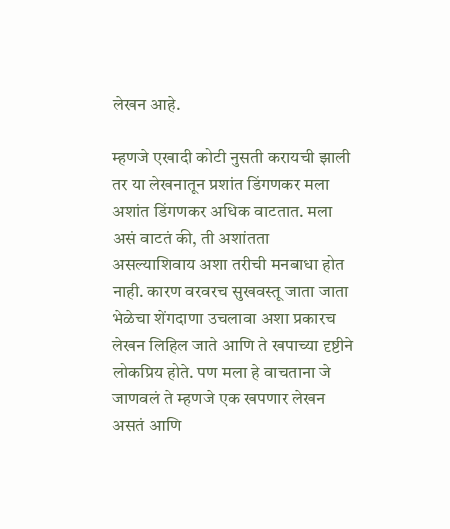लेखन आहे.

म्हणजे एखादी कोटी नुसती करायची झाली तर या लेखनातून प्रशांत डिंगणकर मला अशांत डिंगणकर अधिक वाटतात. मला असं वाटतं की, ती अशांतता असल्याशिवाय अशा तरीची मनबाधा होत नाही. कारण वरवरच सुखवस्तू जाता जाता भेळेचा शेंगदाणा उचलावा अशा प्रकारच लेखन लिहिल जाते आणि ते खपाच्या दृष्टीने लोकप्रिय होते. पण मला हे वाचताना जे जाणवलं ते म्हणजे एक खपणार लेखन असतं आणि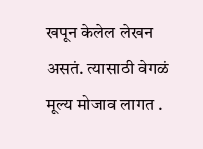खपून केलेल लेखन असतं. त्यासाठी वेगळं मूल्य मोजाव लागत .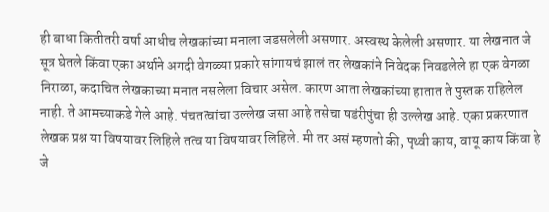ही बाधा कितीतरी वर्षा आधीच लेखकांच्या मनाला जडसलेली असणार. अस्वस्थ केलेली असणार. या लेखनात जे सूत्र घेतले किंवा एका अर्थाने अगदी वेगळ्या प्रकारे सांगायचं झालं तर लेखकांने निवेदक निवडलेले हा एक वेगळा निराळा, कदाचित लेखकाच्या मनात नसलेला विचार असेल. कारण आता लेखकांच्या हातात ते पुस्तक राहिलेल नाही. ते आमच्याकडे गेले आहे. पंचतत्वांचा उल्लेख जसा आहे तसेचा षडंरीपुंचा ही उल्लेख आहे. एका प्रकरणात लेखक प्रश्न या विषयावर लिहिले तत्व या विषयावर लिहिले. मी तर असं म्हणतो की, पृथ्वी काय, वायू काय किंवा हे जे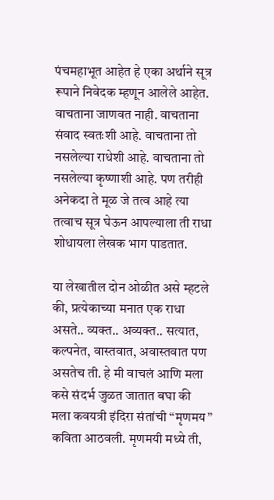पंचमहाभूत आहेत हे एका अर्थाने सूत्र रूपाने निवेदक म्हणून आलेले आहेत. वाचताना जाणवत नाही. वाचताना संवाद स्वतःशी आहे. वाचताना तो नसलेल्या राधेशी आहे. वाचताना तो नसलेल्या कृष्णाशी आहे. पण तरीही अनेकदा ते मूळ जे तत्व आहे त्या तत्वाच सूत्र घेऊन आपल्याला ती राधा शोधायला लेखक भाग पाडतात.

या लेखातील दोन ओळीत असे म्हटले की, प्रत्येकाच्या मनात एक राधा असते.. व्यक्त.. अव्यक्त.. सत्यात, कल्पनेत, वास्तवात, अवास्तवात पण असतेच ती. हे मी वाचलं आणि मला कसे संदर्भ जुळत जातात बघा की मला कवयत्री इंदिरा संतांची “मृणमय” कविता आठवली. मृणमयी मध्ये ती,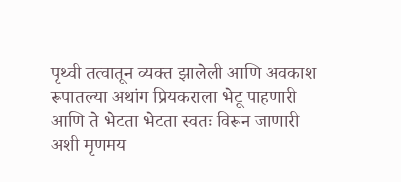पृथ्वी तत्वातून व्यक्त झालेली आणि अवकाश रूपातल्या अथांग प्रियकराला भेटू पाहणारी आणि ते भेटता भेटता स्वतः विरून जाणारी अशी मृणमय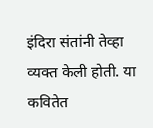इंदिरा संतांनी तेव्हा व्यक्त केली होती. या कवितेत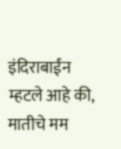इंदिराबाईंन म्हटले आहे की, मातीचे मम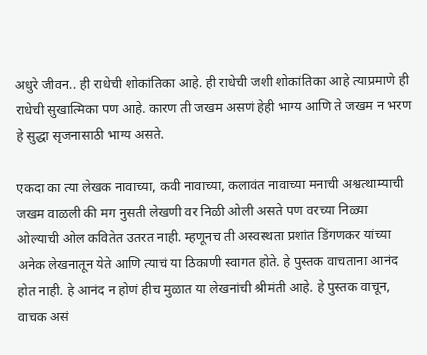अधुरे जीवन.. ही राधेची शोकांतिका आहे. ही राधेची जशी शोकांतिका आहे त्याप्रमाणे ही राधेची सुखात्मिका पण आहे. कारण ती जखम असणं हेही भाग्य आणि ते जखम न भरण हे सुद्धा सृजनासाठी भाग्य असते.

एकदा का त्या लेखक नावाच्या, कवी नावाच्या, कलावंत नावाच्या मनाची अश्वत्थाम्याची जखम वाळली की मग नुसती लेखणी वर निळी ओली असते पण वरच्या निळ्या ओल्याची ओल कवितेत उतरत नाही. म्हणूनच ती अस्वस्थता प्रशांत डिंगणकर यांच्या अनेक लेखनातून येते आणि त्याचं या ठिकाणी स्वागत होते. हे पुस्तक वाचताना आनंद होत नाही. हे आनंद न होणं हीच मुळात या लेखनांची श्रीमंती आहे. हे पुस्तक वाचून, वाचक असं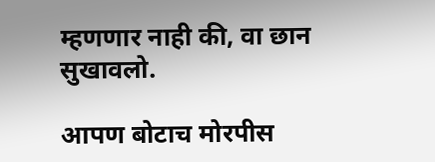म्हणणार नाही की, वा छान सुखावलो.

आपण बोटाच मोरपीस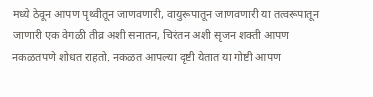मध्ये ठेवून आपण पृथ्वीतून जाणवणारी, वायुरूपातून जाणवणारी या तत्वरूपातून जाणारी एक वेगळी तीव्र अशी सनातन, चिरंतन अशी सृजन शक्ती आपण नकळतपणे शोधत राहतो. नकळत आपल्या दृष्टी येतात या गोष्टी आपण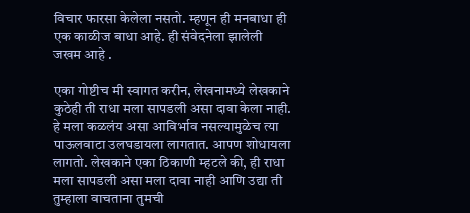विचार फारसा केलेला नसतो. म्हणून ही मनबाधा ही एक काळीज बाधा आहे. ही संवेदनेला झालेली जखम आहे .

एका गोष्टीच मी स्वागत करीन, लेखनामध्ये लेखकाने कुठेही ती राधा मला सापडली असा दावा केला नाही. हे मला कळलंय असा आविर्भाव नसल्यामुळेच त्या पाऊलवाटा उलघडायला लागतात. आपण शोधायला लागतो. लेखकाने एका ठिकाणी म्हटले की, ही राधा मला सापडली असा मला दावा नाही आणि उद्या ती तुम्हाला वाचताना तुमची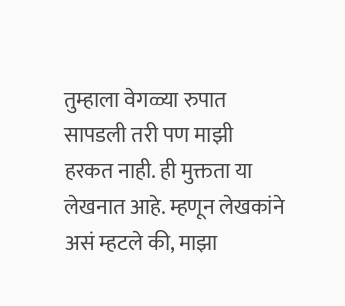तुम्हाला वेगळ्या रुपात सापडली तरी पण माझी हरकत नाही. ही मुक्तता या लेखनात आहे. म्हणून लेखकांने असं म्हटले की, माझा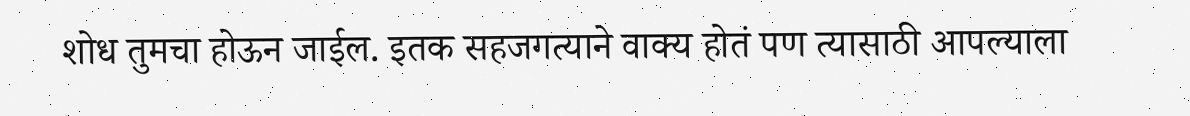शोध तुमचा होऊन जाईल. इतक सहजगत्याने वाक्य होतं पण त्यासाठी आपल्याला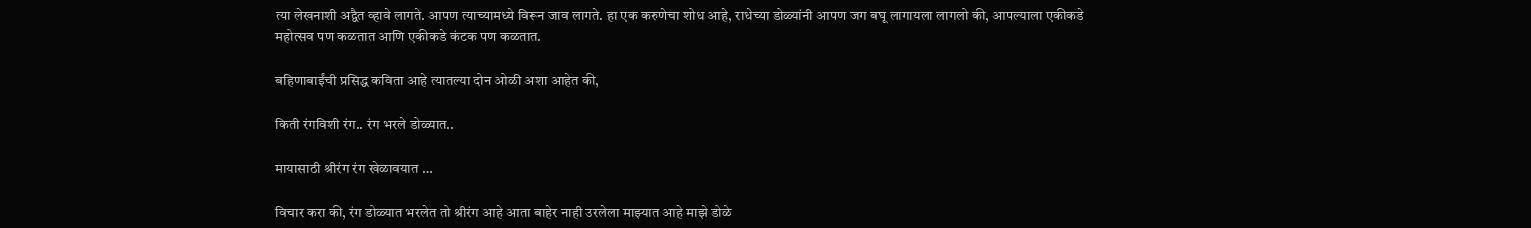त्या लेखनाशी अद्वैत व्हावे लागते. आपण त्याच्यामध्ये विरून जाव लागते. हा एक करुणेचा शोध आहे, राधेच्या डोळ्यांनी आपण जग बघू लागायला लागलो की, आपल्याला एकीकडे महोत्सव पण कळतात आणि एकीकडे कंटक पण कळतात.

बहिणाबाईंची प्रसिद्ध कविता आहे त्यातल्या दोन ओळी अशा आहेत की,

किती रंगविशी रंग.. रंग भरले डोळ्यात..

मायासाठी श्रीरंग रंग खेळावयात …

विचार करा की, रंग डोळ्यात भरलेत तो श्रीरंग आहे आता बाहेर नाही उरलेला माझ्यात आहे माझे डोळे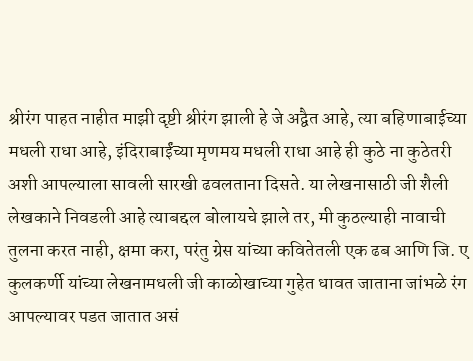श्रीरंग पाहत नाहीत माझी दृष्टी श्रीरंग झाली हे जे अद्वैत आहे, त्या बहिणाबाईच्या मधली राधा आहे, इंदिराबाईंच्या मृणमय मधली राधा आहे ही कुठे ना कुठेतरी अशी आपल्याला सावली सारखी ढवलताना दिसते. या लेखनासाठी जी शैली लेखकाने निवडली आहे त्याबद्दल बोलायचे झाले तर, मी कुठल्याही नावाची तुलना करत नाही, क्षमा करा, परंतु ग्रेस यांच्या कवितेतली एक ढब आणि जि. ए कुलकर्णी यांच्या लेखनामधली जी काळोखाच्या गुहेत धावत जाताना जांभळे रंग आपल्यावर पडत जातात असं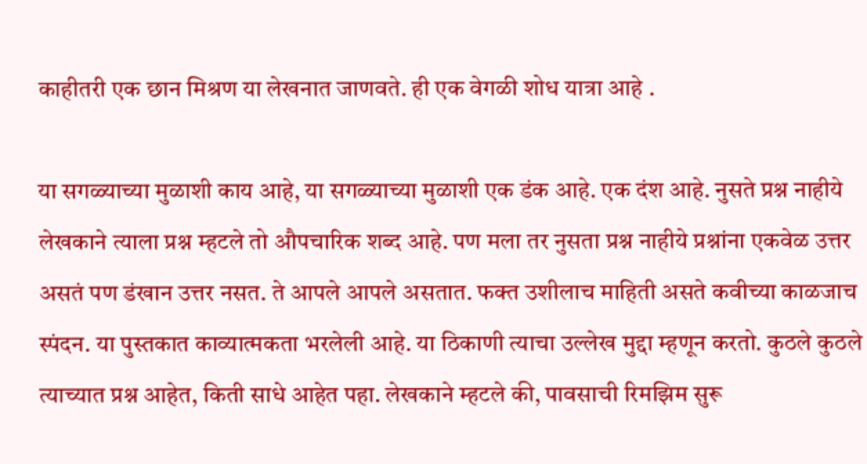काहीतरी एक छान मिश्रण या लेखनात जाणवते. ही एक वेगळी शोध यात्रा आहे .

या सगळ्याच्या मुळाशी काय आहे, या सगळ्याच्या मुळाशी एक डंक आहे. एक दंश आहे. नुसते प्रश्न नाहीये लेखकाने त्याला प्रश्न म्हटले तो औपचारिक शब्द आहे. पण मला तर नुसता प्रश्न नाहीये प्रश्नांना एकवेळ उत्तर असतं पण डंखान उत्तर नसत. ते आपले आपले असतात. फक्त उशीलाच माहिती असते कवीच्या काळजाच स्पंदन. या पुस्तकात काव्यात्मकता भरलेली आहे. या ठिकाणी त्याचा उल्लेख मुद्दा म्हणून करतो. कुठले कुठले त्याच्यात प्रश्न आहेत, किती साधे आहेत पहा. लेखकाने म्हटले की, पावसाची रिमझिम सुरू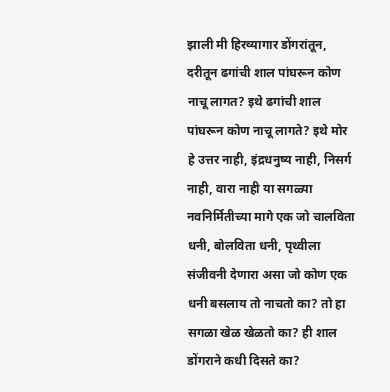झाली मी हिरव्यागार डोंगरांतून, दरीतून ढगांची शाल पांघरून कोण नाचू लागत? इथे ढगांची शाल पांघरून कोण नाचू लागते? इथे मोर हे उत्तर नाही, इंद्रधनुष्य नाही, निसर्ग नाही, वारा नाही या सगळ्या नवनिर्मितीच्या मागे एक जो चालविता धनी, बोलविता धनी, पृथ्वीला संजीवनी देणारा असा जो कोण एक धनी बसलाय तो नाचतो का? तो हा सगळा खेळ खेळतो का? ही शाल डोंगराने कधी दिसते का?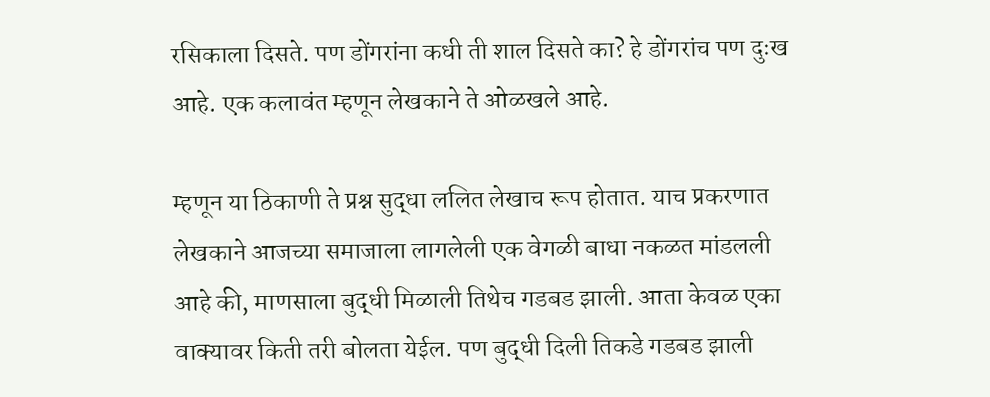रसिकाला दिसते. पण डोंगरांना कधी ती शाल दिसते का? हे डोंगरांच पण दुःख आहे. एक कलावंत म्हणून लेखकाने ते ओळखले आहे.

म्हणून या ठिकाणी ते प्रश्न सुद्धा ललित लेखाच रूप होतात. याच प्रकरणात लेखकाने आजच्या समाजाला लागलेली एक वेगळी बाधा नकळत मांडलली आहे की, माणसाला बुद्धी मिळाली तिथेच गडबड झाली. आता केवळ एका वाक्यावर किती तरी बोलता येईल. पण बुद्धी दिली तिकडे गडबड झाली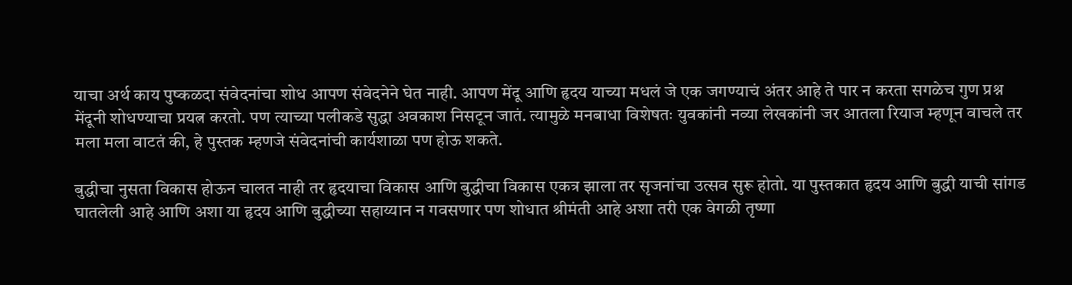याचा अर्थ काय पुष्कळदा संवेदनांचा शोध आपण संवेदनेने घेत नाही. आपण मेंदू आणि हृदय याच्या मधलं जे एक जगण्याचं अंतर आहे ते पार न करता सगळेच गुण प्रश्न मेंदूनी शोधण्याचा प्रयत्न करतो. पण त्याच्या पलीकडे सुद्धा अवकाश निसटून जातं. त्यामुळे मनबाधा विशेषतः युवकांनी नव्या लेखकांनी जर आतला रियाज म्हणून वाचले तर मला मला वाटतं की, हे पुस्तक म्हणजे संवेदनांची कार्यशाळा पण होऊ शकते.

बुद्धीचा नुसता विकास होऊन चालत नाही तर हृदयाचा विकास आणि बुद्धीचा विकास एकत्र झाला तर सृजनांचा उत्सव सुरू होतो. या पुस्तकात हृदय आणि बुद्धी याची सांगड घातलेली आहे आणि अशा या हृदय आणि बुद्धीच्या सहाय्यान न गवसणार पण शोधात श्रीमंती आहे अशा तरी एक वेगळी तृष्णा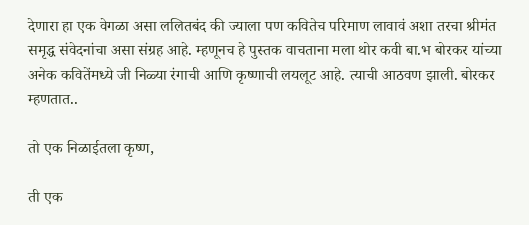देणारा हा एक वेगळा असा ललितबंद की ज्याला पण कवितेच परिमाण लावावं अशा तरचा श्रीमंत समृद्ध संवेदनांचा असा संग्रह आहे. म्हणूनच हे पुस्तक वाचताना मला थोर कवी बा.भ बोरकर यांच्या अनेक कवितेंमध्ये जी निळ्या रंगाची आणि कृष्णाची लयलूट आहे. त्याची आठवण झाली. बोरकर म्हणतात..

तो एक निळाईतला कृष्ण,

ती एक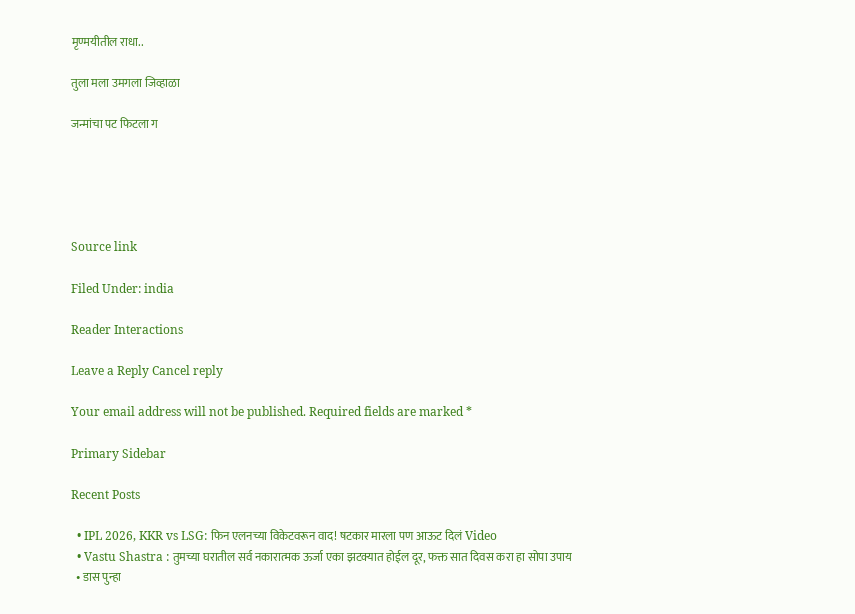मृण्मयीतील राधा..

तुला मला उमगला जिव्हाळा

जन्मांचा पट फिटला ग





Source link

Filed Under: india

Reader Interactions

Leave a Reply Cancel reply

Your email address will not be published. Required fields are marked *

Primary Sidebar

Recent Posts

  • IPL 2026, KKR vs LSG: फिन एलनच्या विकेटवरून वाद! षटकार मारला पण आऊट दिलं Video
  • Vastu Shastra : तुमच्या घरातील सर्व नकारात्मक ऊर्जा एका झटक्यात होईल दूर, फक्त सात दिवस करा हा सोपा उपाय
  • डास पुन्हा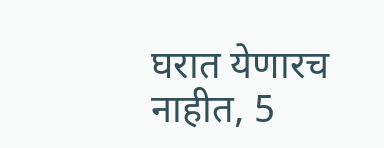घरात येणारच नाहीत, 5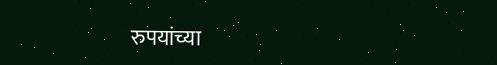रुपयांच्या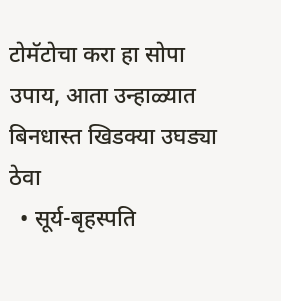टोमॅटोचा करा हा सोपा उपाय, आता उन्हाळ्यात बिनधास्त खिडक्या उघड्या ठेवा
  • सूर्य-बृहस्पति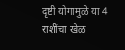दृष्टी योगामुळे या 4 राशींचा खेळ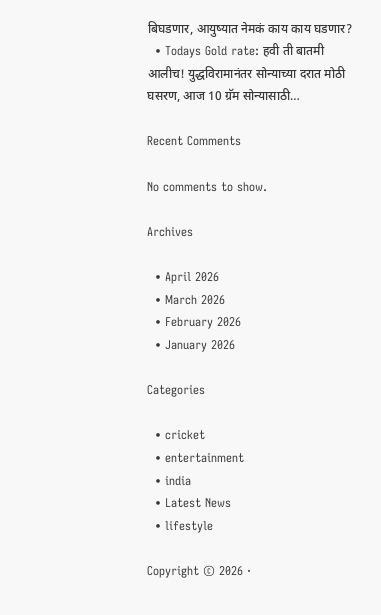बिघडणार, आयुष्यात नेमकं काय काय घडणार?
  • Todays Gold rate: हवी ती बातमी आलीच! युद्धविरामानंतर सोन्याच्या दरात मोठी घसरण, आज 10 ग्रॅम सोन्यासाठी…

Recent Comments

No comments to show.

Archives

  • April 2026
  • March 2026
  • February 2026
  • January 2026

Categories

  • cricket
  • entertainment
  • india
  • Latest News
  • lifestyle

Copyright © 2026 ·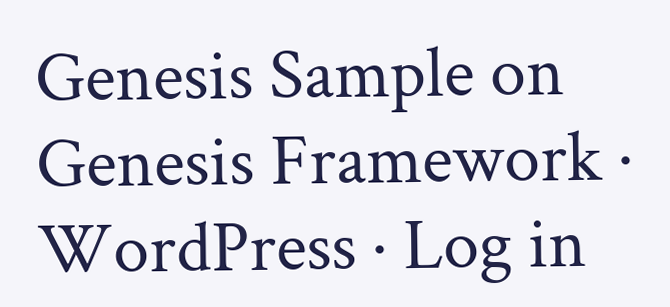Genesis Sample on Genesis Framework · WordPress · Log in